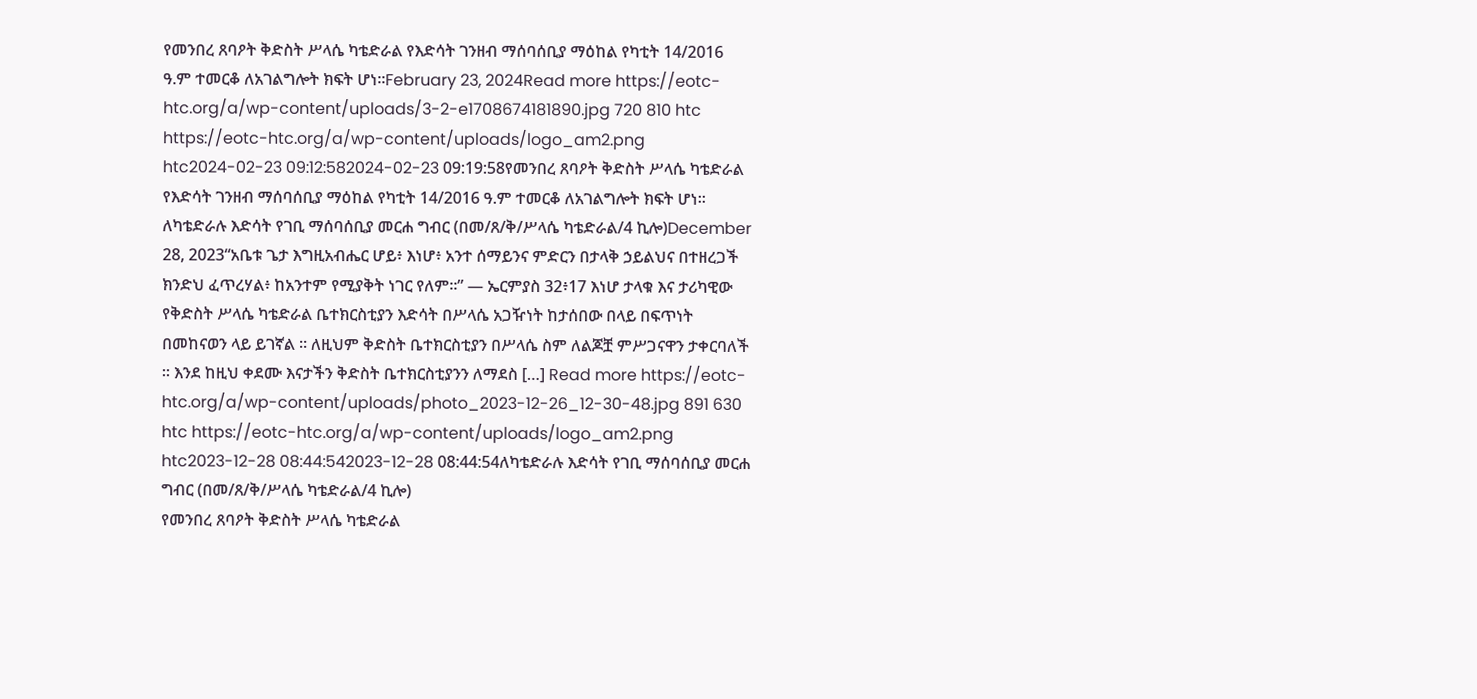የመንበረ ጸባዖት ቅድስት ሥላሴ ካቴድራል የእድሳት ገንዘብ ማሰባሰቢያ ማዕከል የካቲት 14/2016 ዓ.ም ተመርቆ ለአገልግሎት ክፍት ሆነ፡፡February 23, 2024Read more https://eotc-htc.org/a/wp-content/uploads/3-2-e1708674181890.jpg 720 810 htc https://eotc-htc.org/a/wp-content/uploads/logo_am2.png htc2024-02-23 09:12:582024-02-23 09:19:58የመንበረ ጸባዖት ቅድስት ሥላሴ ካቴድራል የእድሳት ገንዘብ ማሰባሰቢያ ማዕከል የካቲት 14/2016 ዓ.ም ተመርቆ ለአገልግሎት ክፍት ሆነ፡፡
ለካቴድራሉ እድሳት የገቢ ማሰባሰቢያ መርሐ ግብር (በመ/ጸ/ቅ/ሥላሴ ካቴድራል/4 ኪሎ)December 28, 2023“አቤቱ ጌታ እግዚአብሔር ሆይ፥ እነሆ፥ አንተ ሰማይንና ምድርን በታላቅ ኃይልህና በተዘረጋች ክንድህ ፈጥረሃል፥ ከአንተም የሚያቅት ነገር የለም።” — ኤርምያስ 32፥17 እነሆ ታላቁ እና ታሪካዊው የቅድስት ሥላሴ ካቴድራል ቤተክርስቲያን እድሳት በሥላሴ አጋዥነት ከታሰበው በላይ በፍጥነት በመከናወን ላይ ይገኛል ። ለዚህም ቅድስት ቤተክርስቲያን በሥላሴ ስም ለልጆቿ ምሥጋናዋን ታቀርባለች ። እንደ ከዚህ ቀደሙ እናታችን ቅድስት ቤተክርስቲያንን ለማደስ […] Read more https://eotc-htc.org/a/wp-content/uploads/photo_2023-12-26_12-30-48.jpg 891 630 htc https://eotc-htc.org/a/wp-content/uploads/logo_am2.png htc2023-12-28 08:44:542023-12-28 08:44:54ለካቴድራሉ እድሳት የገቢ ማሰባሰቢያ መርሐ ግብር (በመ/ጸ/ቅ/ሥላሴ ካቴድራል/4 ኪሎ)
የመንበረ ጸባዖት ቅድስት ሥላሴ ካቴድራል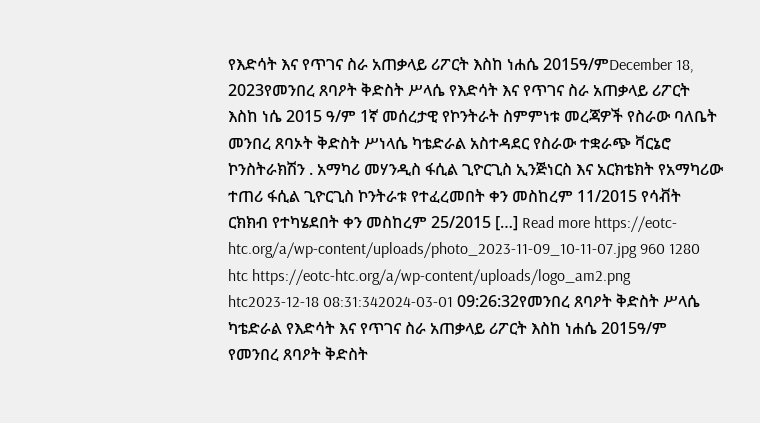የእድሳት እና የጥገና ስራ አጠቃላይ ሪፖርት እስከ ነሐሴ 2015ዓ/ምDecember 18, 2023የመንበረ ጸባዖት ቅድስት ሥላሴ የእድሳት እና የጥገና ስራ አጠቃላይ ሪፖርት እስከ ነሴ 2015 ዓ/ም 1ኛ መሰረታዊ የኮንትራት ስምምነቱ መረጃዎች የስራው ባለቤት መንበረ ጸባኦት ቅድስት ሥነላሴ ካቴድራል አስተዳደር የስራው ተቋራጭ ቫርኔሮ ኮንስትራክሽን . አማካሪ መሃንዲስ ፋሲል ጊዮርጊስ ኢንጅነርስ እና አርክቴክት የአማካሪው ተጠሪ ፋሲል ጊዮርጊስ ኮንትራቱ የተፈረመበት ቀን መስከረም 11/2015 የሳቭት ርክክብ የተካሄደበት ቀን መስከረም 25/2015 […] Read more https://eotc-htc.org/a/wp-content/uploads/photo_2023-11-09_10-11-07.jpg 960 1280 htc https://eotc-htc.org/a/wp-content/uploads/logo_am2.png htc2023-12-18 08:31:342024-03-01 09:26:32የመንበረ ጸባዖት ቅድስት ሥላሴ ካቴድራል የእድሳት እና የጥገና ስራ አጠቃላይ ሪፖርት እስከ ነሐሴ 2015ዓ/ም
የመንበረ ጸባዖት ቅድስት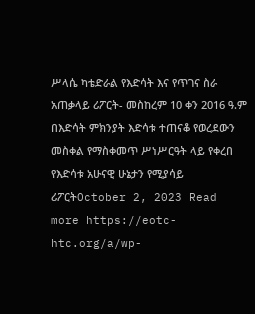ሥላሴ ካቴድራል የእድሳት እና የጥገና ስራ አጠቃላይ ሪፖርት- መስከረም 10 ቀን 2016 ዓ.ም በእድሳት ምክንያት እድሳቱ ተጠናቆ የወረደውን መስቀል የማስቀመጥ ሥነሥርዓት ላይ የቀረበ የእድሳቱ አሁናዊ ሁኔታን የሚያሳይ ሪፖርትOctober 2, 2023 Read more https://eotc-htc.org/a/wp-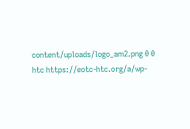content/uploads/logo_am2.png 0 0 htc https://eotc-htc.org/a/wp-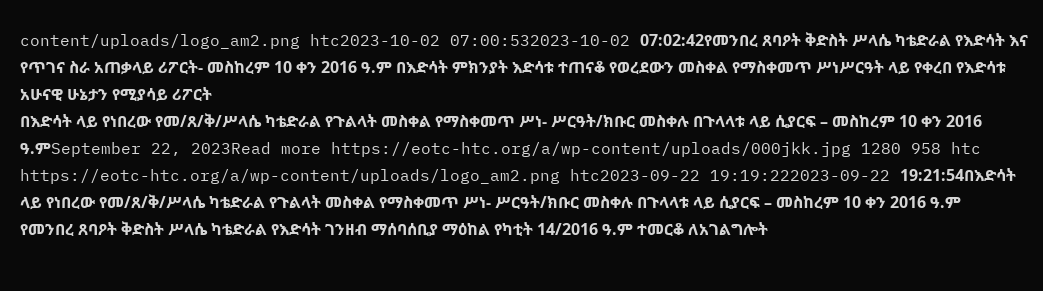content/uploads/logo_am2.png htc2023-10-02 07:00:532023-10-02 07:02:42የመንበረ ጸባዖት ቅድስት ሥላሴ ካቴድራል የእድሳት እና የጥገና ስራ አጠቃላይ ሪፖርት- መስከረም 10 ቀን 2016 ዓ.ም በእድሳት ምክንያት እድሳቱ ተጠናቆ የወረደውን መስቀል የማስቀመጥ ሥነሥርዓት ላይ የቀረበ የእድሳቱ አሁናዊ ሁኔታን የሚያሳይ ሪፖርት
በእድሳት ላይ የነበረው የመ/ጸ/ቅ/ሥላሴ ካቴድራል የጉልላት መስቀል የማስቀመጥ ሥነ- ሥርዓት/ክቡር መስቀሉ በጉላላቱ ላይ ሲያርፍ – መስከረም 10 ቀን 2016 ዓ.ምSeptember 22, 2023Read more https://eotc-htc.org/a/wp-content/uploads/000jkk.jpg 1280 958 htc https://eotc-htc.org/a/wp-content/uploads/logo_am2.png htc2023-09-22 19:19:222023-09-22 19:21:54በእድሳት ላይ የነበረው የመ/ጸ/ቅ/ሥላሴ ካቴድራል የጉልላት መስቀል የማስቀመጥ ሥነ- ሥርዓት/ክቡር መስቀሉ በጉላላቱ ላይ ሲያርፍ – መስከረም 10 ቀን 2016 ዓ.ም
የመንበረ ጸባዖት ቅድስት ሥላሴ ካቴድራል የእድሳት ገንዘብ ማሰባሰቢያ ማዕከል የካቲት 14/2016 ዓ.ም ተመርቆ ለአገልግሎት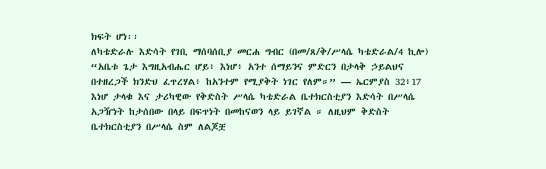ክፍት ሆነ፡፡
ለካቴድራሉ እድሳት የገቢ ማሰባሰቢያ መርሐ ግብር (በመ/ጸ/ቅ/ሥላሴ ካቴድራል/4 ኪሎ)
“አቤቱ ጌታ እግዚአብሔር ሆይ፥ እነሆ፥ አንተ ሰማይንና ምድርን በታላቅ ኃይልህና በተዘረጋች ክንድህ ፈጥረሃል፥ ከአንተም የሚያቅት ነገር የለም።” — ኤርምያስ 32፥17 እነሆ ታላቁ እና ታሪካዊው የቅድስት ሥላሴ ካቴድራል ቤተክርስቲያን እድሳት በሥላሴ አጋዥነት ከታሰበው በላይ በፍጥነት በመከናወን ላይ ይገኛል ። ለዚህም ቅድስት ቤተክርስቲያን በሥላሴ ስም ለልጆቿ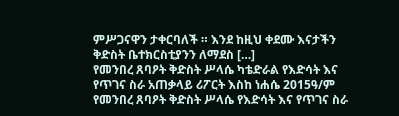ምሥጋናዋን ታቀርባለች ። እንደ ከዚህ ቀደሙ እናታችን ቅድስት ቤተክርስቲያንን ለማደስ […]
የመንበረ ጸባዖት ቅድስት ሥላሴ ካቴድራል የእድሳት እና የጥገና ስራ አጠቃላይ ሪፖርት እስከ ነሐሴ 2015ዓ/ም
የመንበረ ጸባዖት ቅድስት ሥላሴ የእድሳት እና የጥገና ስራ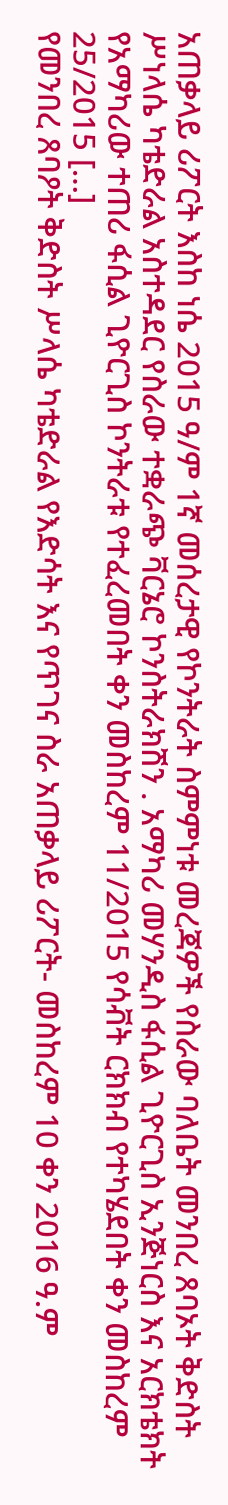አጠቃላይ ሪፖርት እስከ ነሴ 2015 ዓ/ም 1ኛ መሰረታዊ የኮንትራት ስምምነቱ መረጃዎች የስራው ባለቤት መንበረ ጸባኦት ቅድስት ሥነላሴ ካቴድራል አስተዳደር የስራው ተቋራጭ ቫርኔሮ ኮንስትራክሽን . አማካሪ መሃንዲስ ፋሲል ጊዮርጊስ ኢንጅነርስ እና አርክቴክት የአማካሪው ተጠሪ ፋሲል ጊዮርጊስ ኮንትራቱ የተፈረመበት ቀን መስከረም 11/2015 የሳቭት ርክክብ የተካሄደበት ቀን መስከረም 25/2015 […]
የመንበረ ጸባዖት ቅድስት ሥላሴ ካቴድራል የእድሳት እና የጥገና ስራ አጠቃላይ ሪፖርት- መስከረም 10 ቀን 2016 ዓ.ም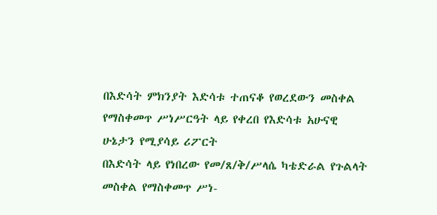በእድሳት ምክንያት እድሳቱ ተጠናቆ የወረደውን መስቀል የማስቀመጥ ሥነሥርዓት ላይ የቀረበ የእድሳቱ አሁናዊ ሁኔታን የሚያሳይ ሪፖርት
በእድሳት ላይ የነበረው የመ/ጸ/ቅ/ሥላሴ ካቴድራል የጉልላት መስቀል የማስቀመጥ ሥነ-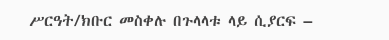ሥርዓት/ክቡር መስቀሉ በጉላላቱ ላይ ሲያርፍ –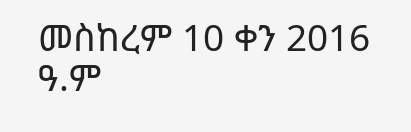መስከረም 10 ቀን 2016 ዓ.ም